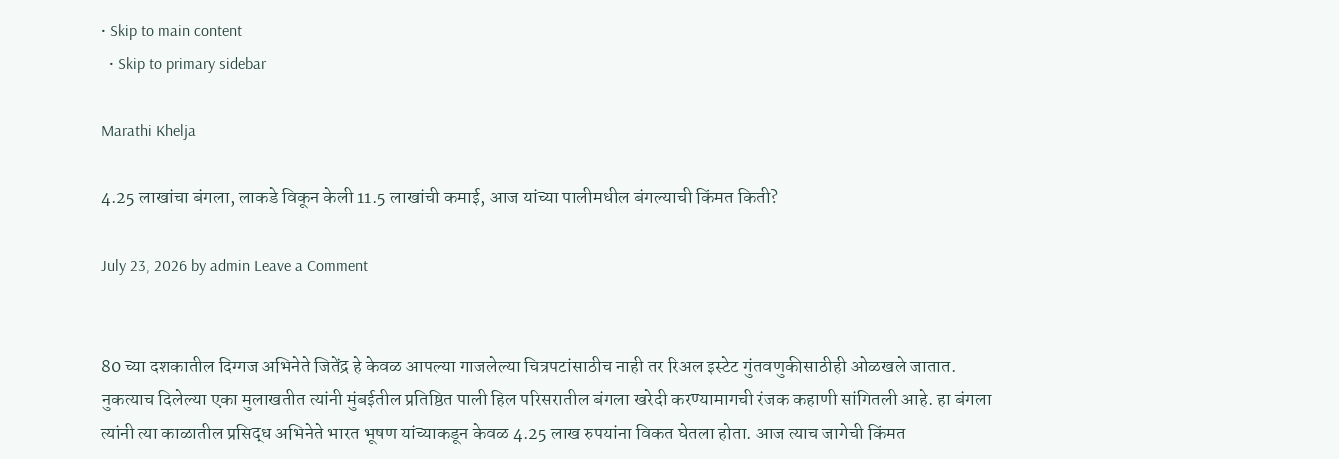• Skip to main content
  • Skip to primary sidebar

Marathi Khelja

4.25 लाखांचा बंगला, लाकडे विकून केली 11.5 लाखांची कमाई, आज यांच्या पालीमधील बंगल्याची किंमत किती?

July 23, 2026 by admin Leave a Comment


80 च्या दशकातील दिग्गज अभिनेते जितेंद्र हे केवळ आपल्या गाजलेल्या चित्रपटांसाठीच नाही तर रिअल इस्टेट गुंतवणुकीसाठीही ओळखले जातात. नुकत्याच दिलेल्या एका मुलाखतीत त्यांनी मुंबईतील प्रतिष्ठित पाली हिल परिसरातील बंगला खरेदी करण्यामागची रंजक कहाणी सांगितली आहे. हा बंगला त्यांनी त्या काळातील प्रसिद्ध अभिनेते भारत भूषण यांच्याकडून केवळ 4.25 लाख रुपयांना विकत घेतला होता. आज त्याच जागेची किंमत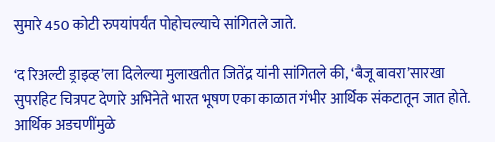सुमारे 450 कोटी रुपयांपर्यंत पोहोचल्याचे सांगितले जाते.

‘द रिअल्टी ड्राइव्ह’ला दिलेल्या मुलाखतीत जितेंद्र यांनी सांगितले की, ‘बैजू बावरा’सारखा सुपरहिट चित्रपट देणारे अभिनेते भारत भूषण एका काळात गंभीर आर्थिक संकटातून जात होते. आर्थिक अडचणींमुळे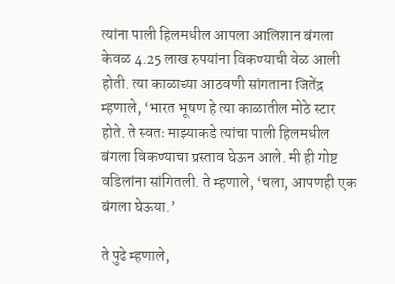त्यांना पाली हिलमधील आपला आलिशान बंगला केवळ 4.25 लाख रुपयांना विकण्याची वेळ आली होती. त्या काळाच्या आठवणी सांगताना जितेंद्र म्हणाले, ‘भारत भूषण हे त्या काळातील मोठे स्टार होते. ते स्वतः माझ्याकडे त्यांचा पाली हिलमधील बंगला विकण्याचा प्रस्ताव घेऊन आले. मी ही गोष्ट वडिलांना सांगितली. ते म्हणाले, ‘चला, आपणही एक बंगला घेऊया.’

ते पुढे म्हणाले,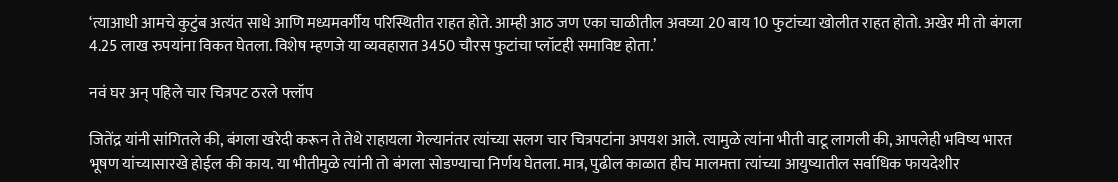‘त्याआधी आमचे कुटुंब अत्यंत साधे आणि मध्यमवर्गीय परिस्थितीत राहत होते. आम्ही आठ जण एका चाळीतील अवघ्या 20 बाय 10 फुटांच्या खोलीत राहत होतो. अखेर मी तो बंगला 4.25 लाख रुपयांना विकत घेतला. विशेष म्हणजे या व्यवहारात 3450 चौरस फुटांचा प्लॉटही समाविष्ट होता.’

नवं घर अन् पहिले चार चित्रपट ठरले फ्लॉप

जितेंद्र यांनी सांगितले की, बंगला खरेदी करून ते तेथे राहायला गेल्यानंतर त्यांच्या सलग चार चित्रपटांना अपयश आले. त्यामुळे त्यांना भीती वाटू लागली की, आपलेही भविष्य भारत भूषण यांच्यासारखे होईल की काय. या भीतीमुळे त्यांनी तो बंगला सोडण्याचा निर्णय घेतला. मात्र, पुढील काळात हीच मालमत्ता त्यांच्या आयुष्यातील सर्वाधिक फायदेशीर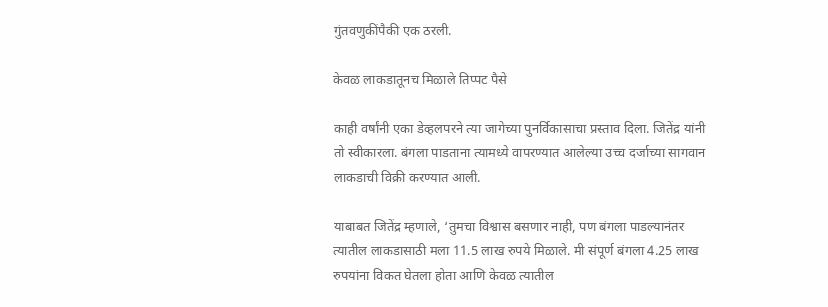गुंतवणुकींपैकी एक ठरली.

केवळ लाकडातूनच मिळाले तिप्पट पैसे

काही वर्षांनी एका डेव्हलपरने त्या जागेच्या पुनर्विकासाचा प्रस्ताव दिला. जितेंद्र यांनी तो स्वीकारला. बंगला पाडताना त्यामध्ये वापरण्यात आलेल्या उच्च दर्जाच्या सागवान लाकडाची विक्री करण्यात आली.

याबाबत जितेंद्र म्हणाले, ‘तुमचा विश्वास बसणार नाही, पण बंगला पाडल्यानंतर त्यातील लाकडासाठी मला 11.5 लाख रुपये मिळाले. मी संपूर्ण बंगला 4.25 लाख रुपयांना विकत घेतला होता आणि केवळ त्यातील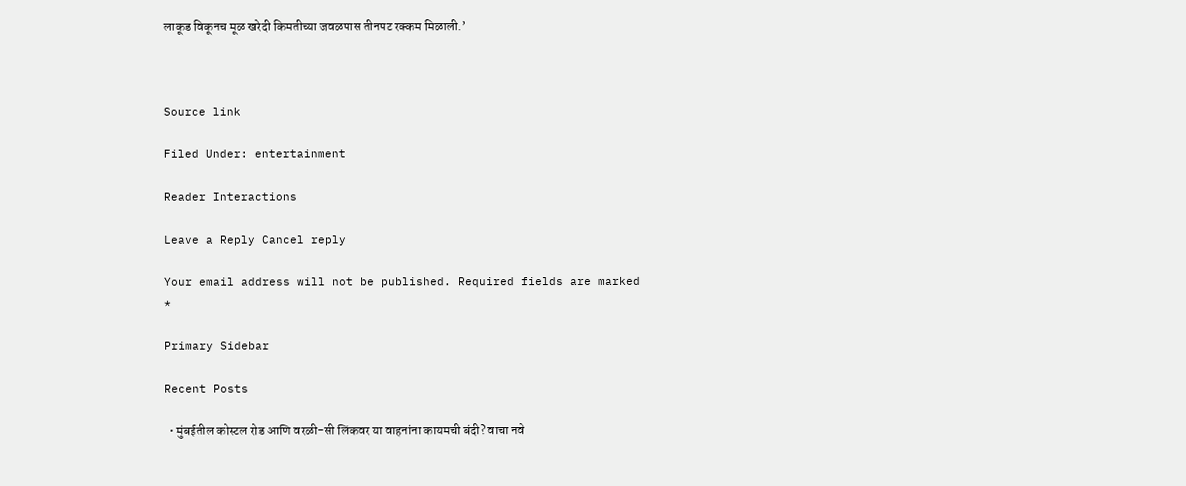लाकूड विकूनच मूळ खरेदी किमतीच्या जवळपास तीनपट रक्कम मिळाली.’



Source link

Filed Under: entertainment

Reader Interactions

Leave a Reply Cancel reply

Your email address will not be published. Required fields are marked *

Primary Sidebar

Recent Posts

  • मुंबईतील कोस्टल रोड आणि वरळी-सी लिंकवर या वाहनांना कायमची बंदी? वाचा नवे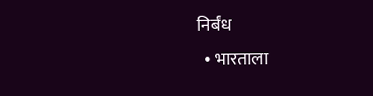निर्बंध
  • भारताला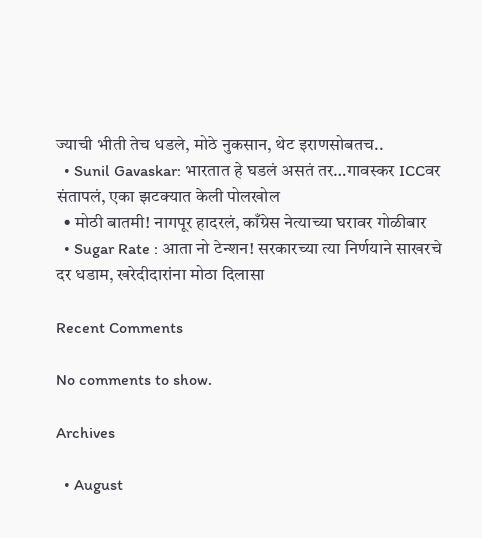ज्याची भीती तेच धडले, मोठे नुकसान, थेट इराणसोबतच..
  • Sunil Gavaskar: भारतात हे घडलं असतं तर…गावस्कर ICCवर संतापलं, एका झटक्यात केली पोलखोल
  • मोठी बातमी! नागपूर हादरलं, काँग्रेस नेत्याच्या घरावर गोळीबार
  • Sugar Rate : आता नो टेन्शन! सरकारच्या त्या निर्णयाने साखरचे दर धडाम, खरेदीदारांना मोठा दिलासा

Recent Comments

No comments to show.

Archives

  • August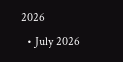2026
  • July 2026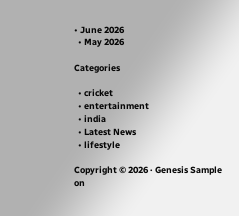• June 2026
  • May 2026

Categories

  • cricket
  • entertainment
  • india
  • Latest News
  • lifestyle

Copyright © 2026 · Genesis Sample on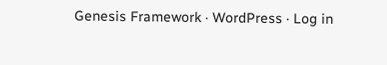Genesis Framework · WordPress · Log in